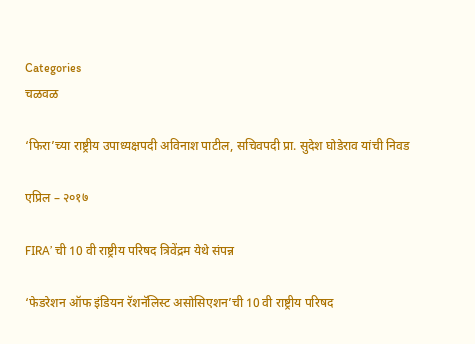Categories
चळवळ

‘फिरा’च्या राष्ट्रीय उपाध्यक्षपदी अविनाश पाटील, सचिवपदी प्रा. सुदेश घोडेराव यांची निवड

एप्रिल – २०१७

FIRA’ ची 10 वी राष्ट्रीय परिषद त्रिवेंद्रम येथे संपन्न

‘फेडरेशन ऑफ इंडियन रॅशनॅलिस्ट असोसिएशन’ची 10 वी राष्ट्रीय परिषद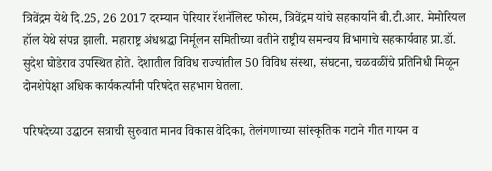त्रिवेंद्रम येथे दि.25, 26 2017 दरम्यान पेरियार रॅशनॅलिस्ट फोरम, त्रिवेंद्रम यांचे सहकार्याने बी.टी.आर. मेमोरियल हॉल येथे संपन्न झाली. महाराष्ट्र अंधश्रद्धा निर्मूलन समितीच्या वतीने राष्ट्रीय समन्वय विभागाचे सहकार्यवाह प्रा.डॉ. सुदेश घोडेराव उपस्थित होते. देशातील विविध राज्यांतील 50 विविध संस्था, संघटना, चळवळींचे प्रतिनिधी मिळून दोनशेपेक्षा अधिक कार्यकर्त्यांनी परिषदेत सहभाग घेतला.

परिषदेच्या उद्घाटन सत्राची सुरुवात मानव विकास वेदिका, तेलंगणाच्या सांस्कृतिक गटाने गीत गायन व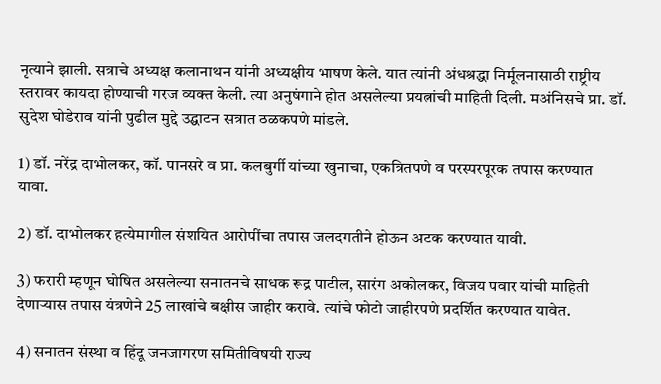नृत्याने झाली. सत्राचे अध्यक्ष कलानाथन यांनी अध्यक्षीय भाषण केले. यात त्यांनी अंधश्रद्धा निर्मूलनासाठी राष्ट्रीय स्तरावर कायदा होण्याची गरज व्यक्त केली. त्या अनुषंगाने होत असलेल्या प्रयत्नांची माहिती दिली. मअंनिसचे प्रा. डॉ. सुदेश घोडेराव यांनी पुढील मुद्दे उद्घाटन सत्रात ठळकपणे मांडले.

1) डॉ. नरेंद्र दाभोलकर, कॉ. पानसरे व प्रा. कलबुर्गी यांच्या खुनाचा, एकत्रितपणे व परस्परपूरक तपास करण्यात यावा.

2) डॉ. दाभोलकर हत्येमागील संशयित आरोपींचा तपास जलदगतीने होऊन अटक करण्यात यावी.

3) फरारी म्हणून घोषित असलेल्या सनातनचे साधक रूद्र पाटील, सारंग अकोलकर, विजय पवार यांची माहिती देणार्‍यास तपास यंत्रणेने 25 लाखांचे बक्षीस जाहीर करावे. त्यांचे फोटो जाहीरपणे प्रदर्शित करण्यात यावेत.

4) सनातन संस्था व हिंदू जनजागरण समितीविषयी राज्य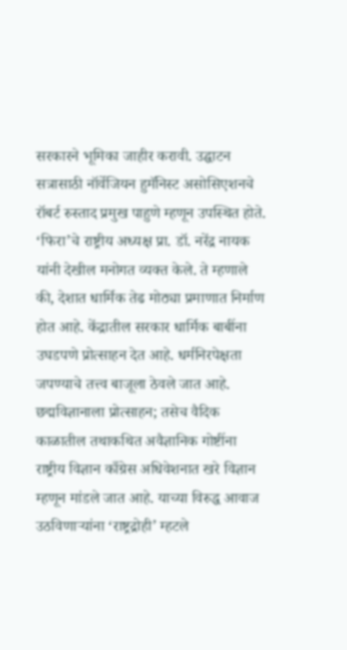सरकारने भूमिका जाहीर करावी. उद्घाटन सत्रासाठी नॉर्वेजियन हुमॅनिस्ट असोसिएशनचे रॉबर्ट रुस्ताद प्रमुख पाहुणे म्हणून उपस्थित होते. ‘फिरा’चे राष्ट्रीय अध्यक्ष प्रा. डॉ. नरेंद्र नायक यांनी देखील मनोगत व्यक्त केले. ते म्हणाले की, देशात धार्मिक तेढ मोठ्या प्रमाणात निर्माण होत आहे. केंद्रातील सरकार धार्मिक बाबींना उघडपणे प्रोत्साहन देत आहे. धर्मनिरपेक्षता जपण्याचे तत्त्व बाजूला ठेवले जात आहे. छद्मविज्ञानाला प्रोत्साहन; तसेच वैदिक काळातील तथाकथित अवैज्ञानिक गोष्टींना राष्ट्रीय विज्ञान काँग्रेस अधिवेशनात खरे विज्ञान म्हणून मांडले जात आहे. याच्या विरुद्ध आवाज उठविणार्‍यांना ‘राष्ट्रद्रोही’ म्हटले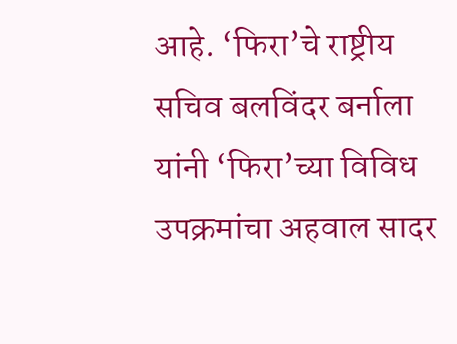आहे. ‘फिरा’चे राष्ट्रीय सचिव बलविंदर बर्नाला यांनी ‘फिरा’च्या विविध उपक्रमांचा अहवाल सादर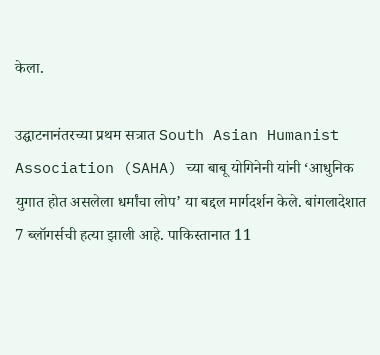केला.

उद्घाटनानंतरच्या प्रथम सत्रात South Asian Humanist Association (SAHA) च्या बाबू योगिनेनी यांनी ‘आधुनिक युगात होत असलेला धर्मांचा लोप’ या बद्दल मार्गदर्शन केले. बांगलादेशात 7 ब्लॉगर्सची हत्या झाली आहे. पाकिस्तानात 11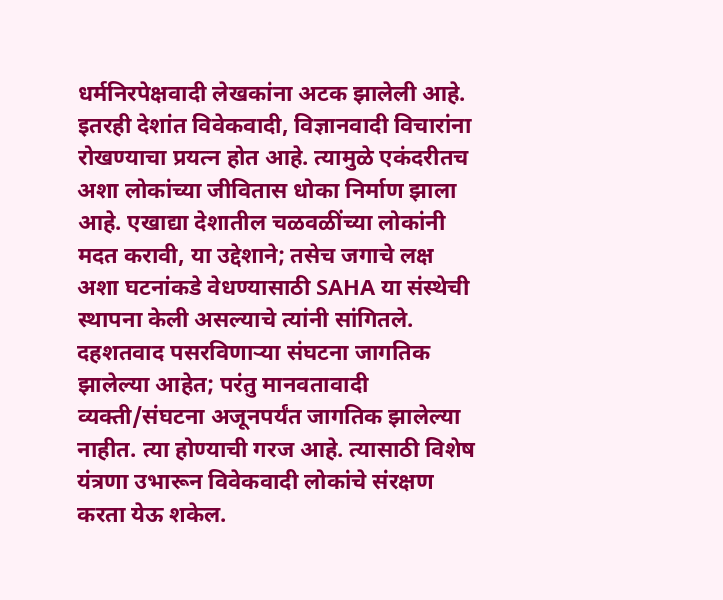धर्मनिरपेक्षवादी लेखकांना अटक झालेली आहे. इतरही देशांत विवेकवादी, विज्ञानवादी विचारांना रोखण्याचा प्रयत्न होत आहे. त्यामुळे एकंदरीतच अशा लोकांच्या जीवितास धोका निर्माण झाला आहे. एखाद्या देशातील चळवळींच्या लोकांनी मदत करावी, या उद्देशाने; तसेच जगाचे लक्ष अशा घटनांकडे वेधण्यासाठी SAHA या संस्थेची स्थापना केली असल्याचे त्यांनी सांगितले. दहशतवाद पसरविणार्‍या संघटना जागतिक झालेल्या आहेत; परंतु मानवतावादी व्यक्ती/संघटना अजूनपर्यंत जागतिक झालेल्या नाहीत. त्या होण्याची गरज आहे. त्यासाठी विशेष यंत्रणा उभारून विवेकवादी लोकांचे संरक्षण करता येऊ शकेल.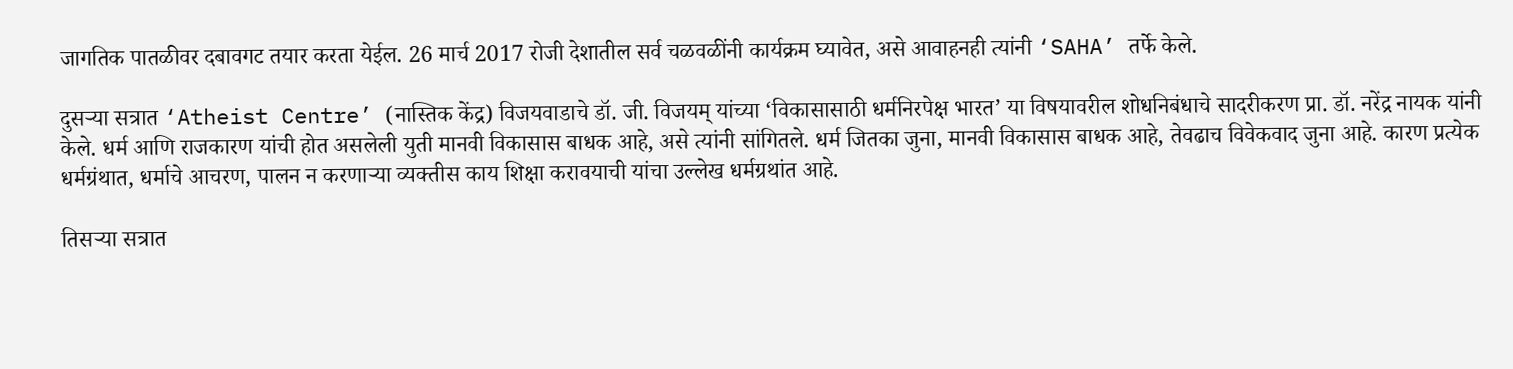जागतिक पातळीवर दबावगट तयार करता येईल. 26 मार्च 2017 रोजी देशातील सर्व चळवळींनी कार्यक्रम घ्यावेत, असे आवाहनही त्यांनी ‘SAHA’ तर्फे केले.

दुसर्‍या सत्रात ‘Atheist Centre’ (नास्तिक केंद्र) विजयवाडाचे डॉ. जी. विजयम् यांच्या ‘विकासासाठी धर्मनिरपेक्ष भारत’ या विषयावरील शोधनिबंधाचे सादरीकरण प्रा. डॉ. नरेंद्र नायक यांनी केले. धर्म आणि राजकारण यांची होत असलेली युती मानवी विकासास बाधक आहे, असे त्यांनी सांगितले. धर्म जितका जुना, मानवी विकासास बाधक आहे, तेवढाच विवेकवाद जुना आहे. कारण प्रत्येक धर्मग्रंथात, धर्माचे आचरण, पालन न करणार्‍या व्यक्तीस काय शिक्षा करावयाची यांचा उल्लेख धर्मग्रथांत आहे.

तिसर्‍या सत्रात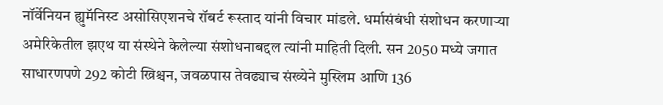नॉर्वेनियन ह्युमॅनिस्ट असोसिएशनचे रॉबर्ट रूस्ताद यांनी विचार मांडले. धर्मासंबंधी संशोधन करणार्‍या अमेरिकेतील झएथ या संस्थेने केलेल्या संशोधनाबद्दल त्यांनी माहिती दिली. सन 2050 मध्ये जगात साधारणपणे 292 कोटी ख्रिश्चन, जवळपास तेवढ्याच संख्येने मुस्लिम आणि 136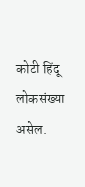कोटी हिंदू लोकसंख्या असेल.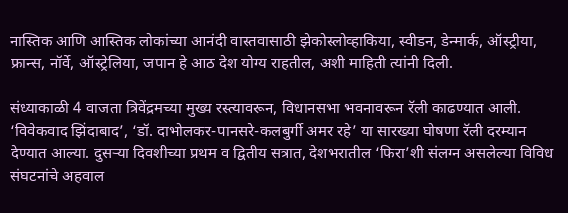नास्तिक आणि आस्तिक लोकांच्या आनंदी वास्तवासाठी झेकोस्लोव्हाकिया, स्वीडन, डेन्मार्क, ऑस्ट्रीया, फ्रान्स, नॉर्वे, ऑस्ट्रेलिया, जपान हे आठ देश योग्य राहतील, अशी माहिती त्यांनी दिली.

संध्याकाळी 4 वाजता त्रिवेंद्रमच्या मुख्य रस्त्यावरून, विधानसभा भवनावरून रॅली काढण्यात आली. ‘विवेकवाद झिंदाबाद’, ‘डॉ. दाभोलकर-पानसरे-कलबुर्गी अमर रहे’ या सारख्या घोषणा रॅली दरम्यान देण्यात आल्या. दुसर्‍या दिवशीच्या प्रथम व द्वितीय सत्रात, देशभरातील ‘फिरा’शी संलग्न असलेल्या विविध संघटनांचे अहवाल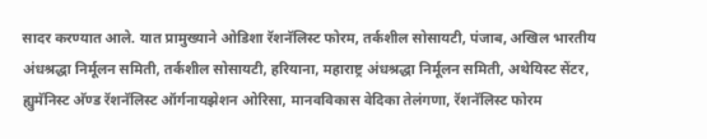सादर करण्यात आले. यात प्रामुख्याने ओडिशा रॅशनॅलिस्ट फोरम, तर्कशील सोसायटी, पंजाब, अखिल भारतीय अंधश्रद्धा निर्मूलन समिती, तर्कशील सोसायटी, हरियाना, महाराष्ट्र अंधश्रद्धा निर्मूलन समिती, अथेयिस्ट सेंटर, ह्युमॅनिस्ट अ‍ॅण्ड रॅशनॅलिस्ट ऑर्गनायझेशन ओरिसा, मानवविकास वेदिका तेलंगणा, रॅशनॅलिस्ट फोरम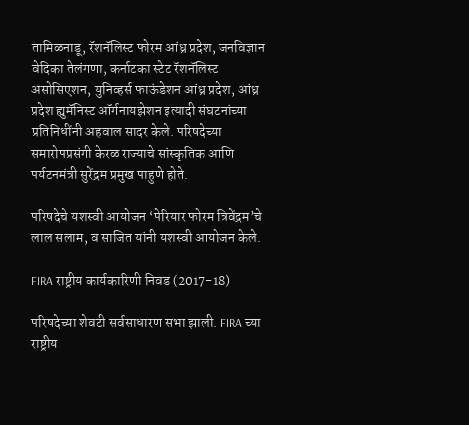तामिळनाडू, रॅशनॅलिस्ट फोरम आंध्र प्रदेश, जनविज्ञान वेदिका तेलंगणा, कर्नाटका स्टेट रॅशनॅलिस्ट असोसिएशन, युनिव्हर्स फाऊंडेशन आंध्र प्रदेश, आंध्र प्रदेश ह्युमॅनिस्ट ऑर्गनायझेशन इत्यादी संघटनांच्या प्रतिनिधींनी अहवाल सादर केले. परिषदेच्या समारोपप्रसंगी केरळ राज्याचे सांस्कृतिक आणि पर्यटनमंत्री सुरेंद्रम प्रमुख पाहुणे होते.

परिषदेचे यशस्वी आयोजन ‘पेरियार फोरम त्रिवेंद्रम’चे लाल सलाम, व साजित यांनी यशस्वी आयोजन केले.

FIRA राष्ट्रीय कार्यकारिणी निवड (2017-18)

परिषदेच्या शेवटी सर्वसाधारण सभा झाली. FIRA च्या राष्ट्रीय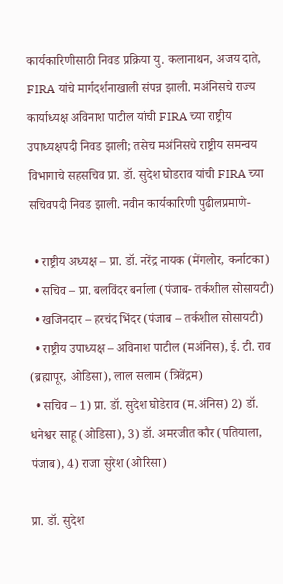कार्यकारिणीसाठी निवड प्रक्रिया यु. कलानाथन, अजय दाते, FIRA यांचे मार्गदर्शनाखाली संपन्न झाली. मअंनिसचे राज्य कार्याध्यक्ष अविनाश पाटील यांची FIRA च्या राष्ट्रीय उपाध्यक्षपदी निवड झाली; तसेच मअंनिसचे राष्ट्रीय समन्वय विभागाचे सहसचिव प्रा. डॉ. सुदेश घोडराव यांची FIRA च्या सचिवपदी निवड झाली. नवीन कार्यकारिणी पुढीलप्रमाणे-

  • राष्ट्रीय अध्यक्ष – प्रा. डॉ. नरेंद्र नायक (मेंगलोर, कर्नाटका)
  • सचिव – प्रा. बलविंदर बर्नाला (पंजाब- तर्कशील सोसायटी)
  • खजिनदार – हरचंद भिंदर (पंजाब – तर्कशील सोसायटी)
  • राष्ट्रीय उपाध्यक्ष – अविनाश पाटील (मअंनिस), ई. टी. राव (ब्रह्मापूर, ओडिसा), लाल सलाम (त्रिवेंद्रम)
  • सचिव – 1) प्रा. डॉ. सुदेश घोडेराव (म.अंनिस) 2) डॉ. धनेश्वर साहू (ओडिसा), 3) डॉ. अमरजीत कौर (पतियाला, पंजाब), 4) राजा सुरेश (ओरिसा)

प्रा. डॉ. सुदेश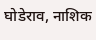घोडेराव, नाशिक